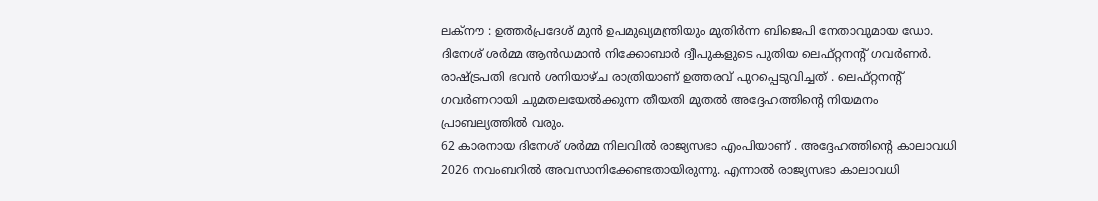ലക്നൗ : ഉത്തർപ്രദേശ് മുൻ ഉപമുഖ്യമന്ത്രിയും മുതിർന്ന ബിജെപി നേതാവുമായ ഡോ. ദിനേശ് ശർമ്മ ആൻഡമാൻ നിക്കോബാർ ദ്വീപുകളുടെ പുതിയ ലെഫ്റ്റനന്റ് ഗവർണർ. രാഷ്ട്രപതി ഭവൻ ശനിയാഴ്ച രാത്രിയാണ് ഉത്തരവ് പുറപ്പെടുവിച്ചത് . ലെഫ്റ്റനന്റ് ഗവർണറായി ചുമതലയേൽക്കുന്ന തീയതി മുതൽ അദ്ദേഹത്തിന്റെ നിയമനം പ്രാബല്യത്തിൽ വരും.
62 കാരനായ ദിനേശ് ശർമ്മ നിലവിൽ രാജ്യസഭാ എംപിയാണ് . അദ്ദേഹത്തിന്റെ കാലാവധി 2026 നവംബറിൽ അവസാനിക്കേണ്ടതായിരുന്നു. എന്നാൽ രാജ്യസഭാ കാലാവധി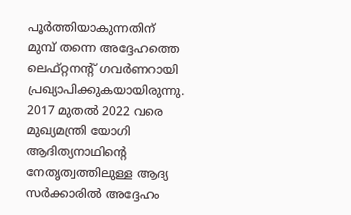പൂർത്തിയാകുന്നതിന് മുമ്പ് തന്നെ അദ്ദേഹത്തെ ലെഫ്റ്റനന്റ് ഗവർണറായി പ്രഖ്യാപിക്കുകയായിരുന്നു.
2017 മുതൽ 2022 വരെ മുഖ്യമന്ത്രി യോഗി ആദിത്യനാഥിന്റെ നേതൃത്വത്തിലുള്ള ആദ്യ സർക്കാരിൽ അദ്ദേഹം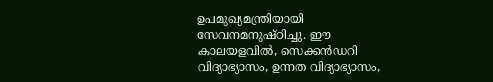ഉപമുഖ്യമന്ത്രിയായി സേവനമനുഷ്ഠിച്ചു. ഈ കാലയളവിൽ, സെക്കൻഡറി വിദ്യാഭ്യാസം, ഉന്നത വിദ്യാഭ്യാസം,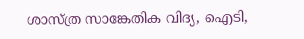ശാസ്ത്ര സാങ്കേതിക വിദ്യ, ഐടി,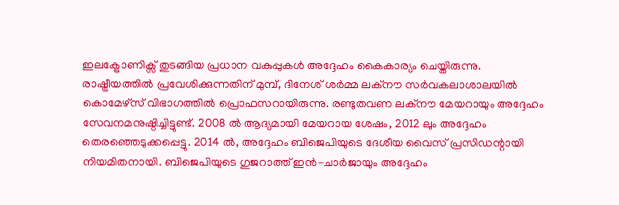ഇലക്ട്രോണിക്സ് തുടങ്ങിയ പ്രധാന വകുപ്പുകൾ അദ്ദേഹം കൈകാര്യം ചെയ്തിരുന്നു.
രാഷ്ട്രീയത്തിൽ പ്രവേശിക്കുന്നതിന് മുമ്പ്, ദിനേശ് ശർമ്മ ലക്നൗ സർവകലാശാലയിൽ കൊമേഴ്സ് വിഭാഗത്തിൽ പ്രൊഫസറായിരുന്നു. രണ്ടുതവണ ലക്നൗ മേയറായും അദ്ദേഹം സേവനമനുഷ്ഠിച്ചിട്ടുണ്ട്. 2008 ൽ ആദ്യമായി മേയറായ ശേഷം, 2012 ലും അദ്ദേഹം തെരഞ്ഞെടുക്കപ്പെട്ടു. 2014 ൽ, അദ്ദേഹം ബിജെപിയുടെ ദേശീയ വൈസ് പ്രസിഡന്റായി നിയമിതനായി. ബിജെപിയുടെ ഗുജറാത്ത് ഇൻ-ചാർജായും അദ്ദേഹം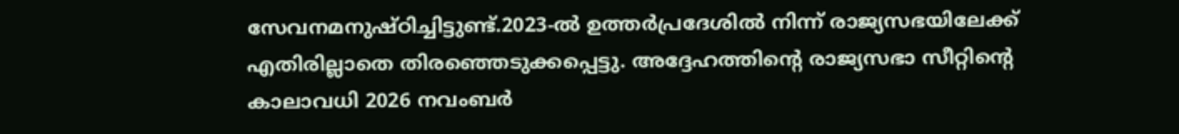സേവനമനുഷ്ഠിച്ചിട്ടുണ്ട്.2023-ൽ ഉത്തർപ്രദേശിൽ നിന്ന് രാജ്യസഭയിലേക്ക് എതിരില്ലാതെ തിരഞ്ഞെടുക്കപ്പെട്ടു. അദ്ദേഹത്തിന്റെ രാജ്യസഭാ സീറ്റിന്റെ കാലാവധി 2026 നവംബർ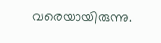വരെയായിരുന്നു.